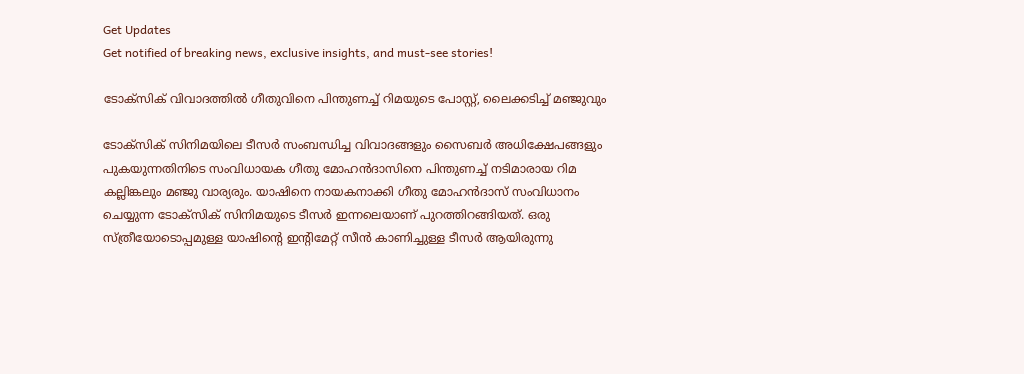Get Updates
Get notified of breaking news, exclusive insights, and must-see stories!

ടോക്‌സിക് വിവാദത്തില്‍ ഗീതുവിനെ പിന്തുണച്ച് റിമയുടെ പോസ്റ്റ്, ലൈക്കടിച്ച് മഞ്ജുവും

ടോക്‌സിക് സിനിമയിലെ ടീസര്‍ സംബന്ധിച്ച വിവാദങ്ങളും സൈബര്‍ അധിക്ഷേപങ്ങളും പുകയുന്നതിനിടെ സംവിധായക ഗീതു മോഹന്‍ദാസിനെ പിന്തുണച്ച് നടിമാരായ റിമ കല്ലിങ്കലും മഞ്ജു വാര്യരും. യാഷിനെ നായകനാക്കി ഗീതു മോഹന്‍ദാസ് സംവിധാനം ചെയ്യുന്ന ടോക്‌സിക് സിനിമയുടെ ടീസര്‍ ഇന്നലെയാണ് പുറത്തിറങ്ങിയത്. ഒരു സ്ത്രീയോടൊപ്പമുള്ള യാഷിന്റെ ഇന്റിമേറ്റ് സീന്‍ കാണിച്ചുള്ള ടീസര്‍ ആയിരുന്നു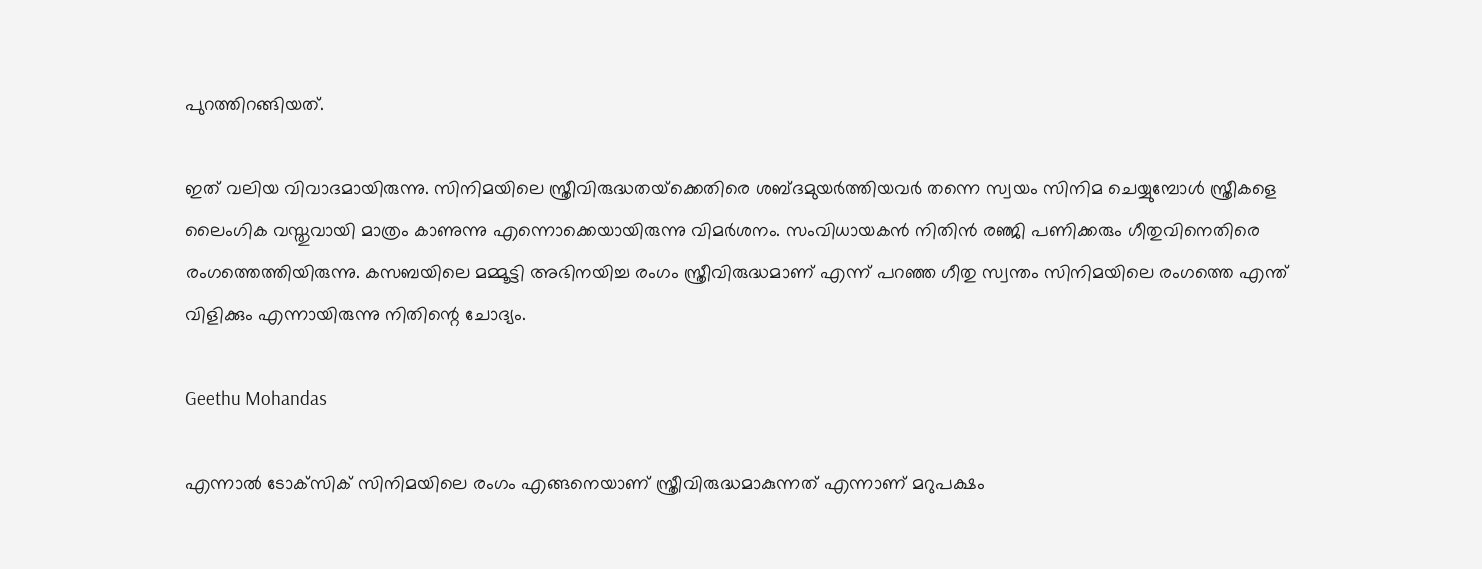പുറത്തിറങ്ങിയത്.

ഇത് വലിയ വിവാദമായിരുന്നു. സിനിമയിലെ സ്ത്രീവിരുദ്ധതയ്‌ക്കെതിരെ ശബ്ദമുയര്‍ത്തിയവര്‍ തന്നെ സ്വയം സിനിമ ചെയ്യുമ്പോള്‍ സ്ത്രീകളെ ലൈംഗിക വസ്തുവായി മാത്രം കാണുന്നു എന്നൊക്കെയായിരുന്നു വിമര്‍ശനം. സംവിധായകന്‍ നിതിന്‍ രഞ്ജി പണിക്കരും ഗീതുവിനെതിരെ രംഗത്തെത്തിയിരുന്നു. കസബയിലെ മമ്മൂട്ടി അഭിനയിച്ച രംഗം സ്ത്രീവിരുദ്ധമാണ് എന്ന് പറഞ്ഞ ഗീതു സ്വന്തം സിനിമയിലെ രംഗത്തെ എന്ത് വിളിക്കും എന്നായിരുന്നു നിതിന്റെ ചോദ്യം.

Geethu Mohandas

എന്നാല്‍ ടോക്‌സിക് സിനിമയിലെ രംഗം എങ്ങനെയാണ് സ്ത്രീവിരുദ്ധമാകുന്നത് എന്നാണ് മറുപക്ഷം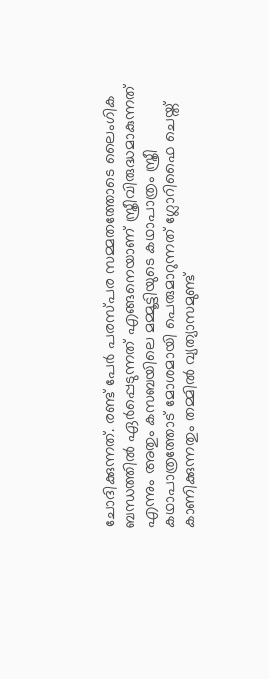ചോദിക്കുന്നത്. രണ്ട് പേര്‍ പരസ്പര സമ്മതത്തോടെ ലൈംഗിക ബന്ധത്തില്‍ ഏര്‍പ്പെടുന്നത് എങ്ങനെയാണ് സ്ത്രീവിരുദ്ധമാകുന്നത് എന്നും അതും കസബയിലെ മമ്മൂട്ടിയുടെ കഥാപാത്രം സ്ത്രീ കഥാപാത്രത്തോട് മോശമായി പെരുമാറുന്നത് ഗ്ലോറിഫൈ ചെയ്ത് കാണിക്കുന്നതും തമ്മില്‍ വ്യത്യാസമുണ്ട്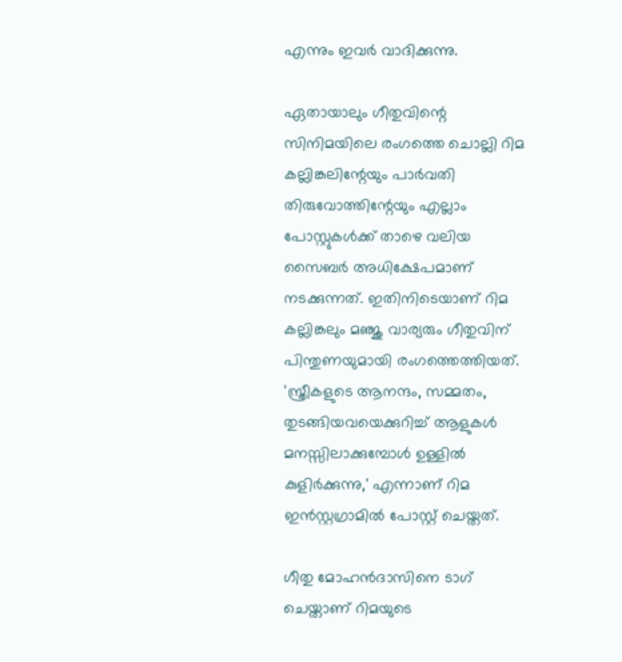എന്നും ഇവര്‍ വാദിക്കുന്നു.

ഏതായാലും ഗീതുവിന്റെ സിനിമയിലെ രംഗത്തെ ചൊല്ലി റിമ കല്ലിങ്കലിന്റേയും പാര്‍വതി തിരുവോത്തിന്റേയും എല്ലാം പോസ്റ്റുകള്‍ക്ക് താഴെ വലിയ സൈബര്‍ അധിക്ഷേപമാണ് നടക്കുന്നത്. ഇതിനിടെയാണ് റിമ കല്ലിങ്കലും മഞ്ജു വാര്യരും ഗീതുവിന് പിന്തുണയുമായി രംഗത്തെത്തിയത്. 'സ്ത്രീകളുടെ ആനന്ദം, സമ്മതം, തുടങ്ങിയവയെക്കുറിച്ച് ആളുകള്‍ മനസ്സിലാക്കുമ്പോള്‍ ഉള്ളില്‍ കുളിര്‍ക്കുന്നു,' എന്നാണ് റിമ ഇന്‍സ്റ്റഗ്രാമില്‍ പോസ്റ്റ് ചെയ്തത്.

ഗീതു മോഹന്‍ദാസിനെ ടാഗ് ചെയ്താണ് റിമയുടെ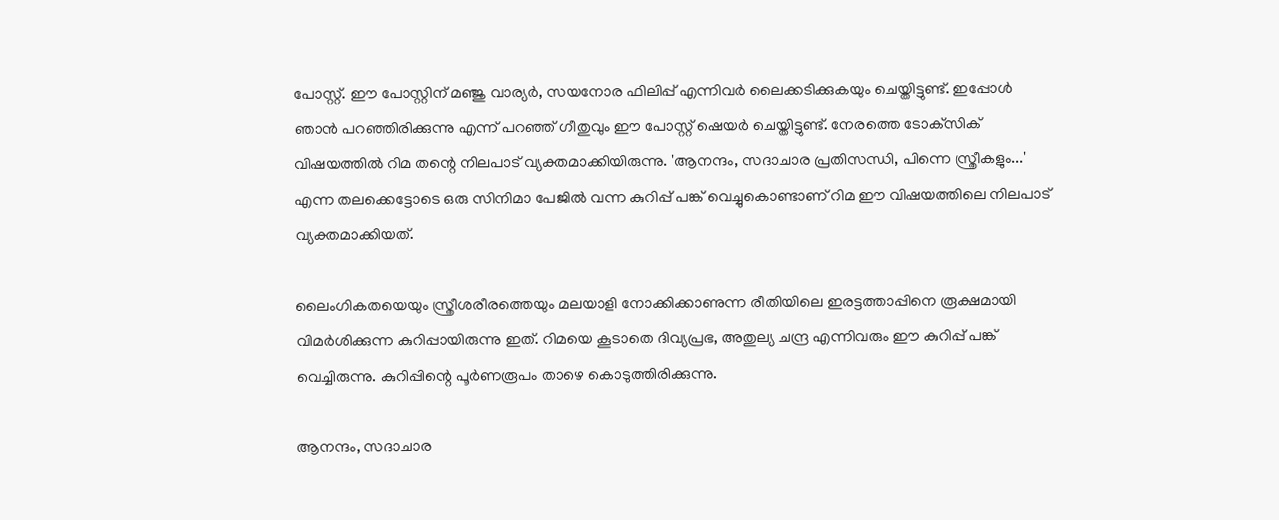പോസ്റ്റ്. ഈ പോസ്റ്റിന് മഞ്ജു വാര്യര്‍, സയനോര ഫിലിപ്പ് എന്നിവര്‍ ലൈക്കടിക്കുകയും ചെയ്തിട്ടുണ്ട്. ഇപ്പോള്‍ ഞാന്‍ പറഞ്ഞിരിക്കുന്നു എന്ന് പറഞ്ഞ് ഗീതുവും ഈ പോസ്റ്റ് ഷെയര്‍ ചെയ്തിട്ടുണ്ട്. നേരത്തെ ടോക്‌സിക് വിഷയത്തില്‍ റിമ തന്റെ നിലപാട് വ്യക്തമാക്കിയിരുന്നു. 'ആനന്ദം, സദാചാര പ്രതിസന്ധി, പിന്നെ സ്ത്രീകളും...' എന്ന തലക്കെട്ടോടെ ഒരു സിനിമാ പേജില്‍ വന്ന കുറിപ്പ് പങ്ക് വെച്ചുകൊണ്ടാണ് റിമ ഈ വിഷയത്തിലെ നിലപാട് വ്യക്തമാക്കിയത്.

ലൈംഗികതയെയും സ്ത്രീശരീരത്തെയും മലയാളി നോക്കിക്കാണുന്ന രീതിയിലെ ഇരട്ടത്താപ്പിനെ രൂക്ഷമായി വിമര്‍ശിക്കുന്ന കുറിപ്പായിരുന്നു ഇത്. റിമയെ കൂടാതെ ദിവ്യപ്രഭ, അതുല്യ ചന്ദ്ര എന്നിവരും ഈ കുറിപ്പ് പങ്ക് വെച്ചിരുന്നു. കുറിപ്പിന്റെ പൂര്‍ണരൂപം താഴെ കൊടുത്തിരിക്കുന്നു.

ആനന്ദം, സദാചാര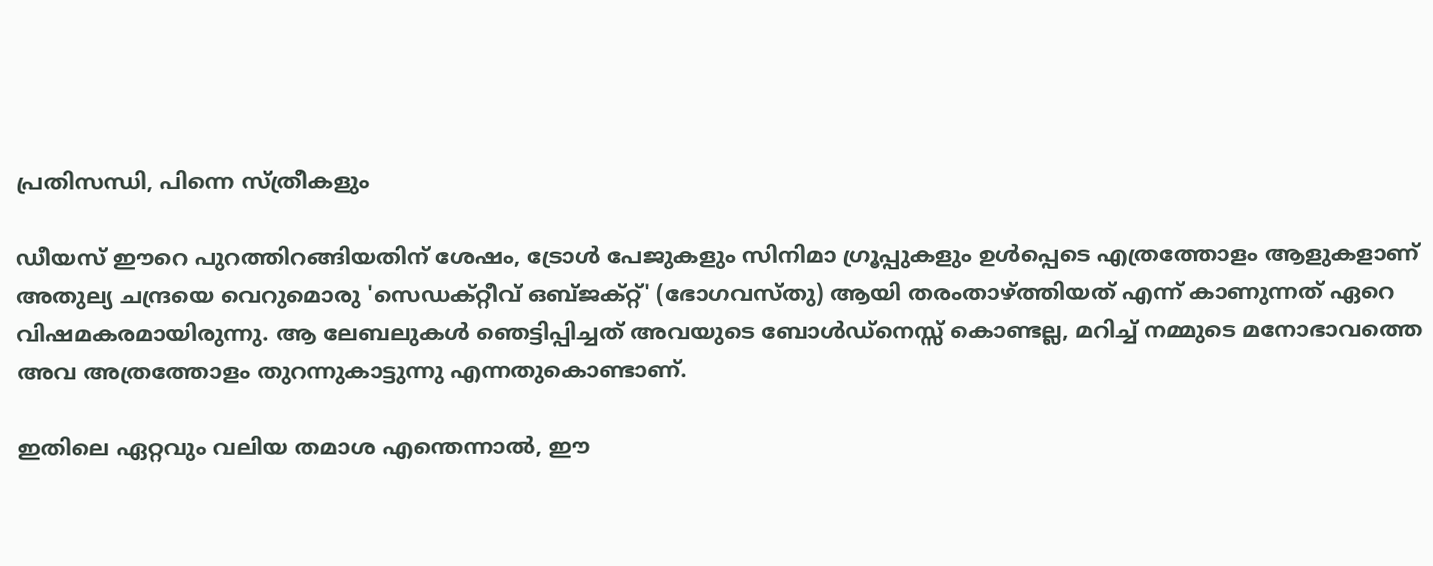പ്രതിസന്ധി, പിന്നെ സ്ത്രീകളും

ഡീയസ് ഈറെ പുറത്തിറങ്ങിയതിന് ശേഷം, ട്രോള്‍ പേജുകളും സിനിമാ ഗ്രൂപ്പുകളും ഉള്‍പ്പെടെ എത്രത്തോളം ആളുകളാണ് അതുല്യ ചന്ദ്രയെ വെറുമൊരു 'സെഡക്റ്റീവ് ഒബ്ജക്റ്റ്' (ഭോഗവസ്തു) ആയി തരംതാഴ്ത്തിയത് എന്ന് കാണുന്നത് ഏറെ വിഷമകരമായിരുന്നു. ആ ലേബലുകള്‍ ഞെട്ടിപ്പിച്ചത് അവയുടെ ബോള്‍ഡ്നെസ്സ് കൊണ്ടല്ല, മറിച്ച് നമ്മുടെ മനോഭാവത്തെ അവ അത്രത്തോളം തുറന്നുകാട്ടുന്നു എന്നതുകൊണ്ടാണ്.

ഇതിലെ ഏറ്റവും വലിയ തമാശ എന്തെന്നാല്‍, ഈ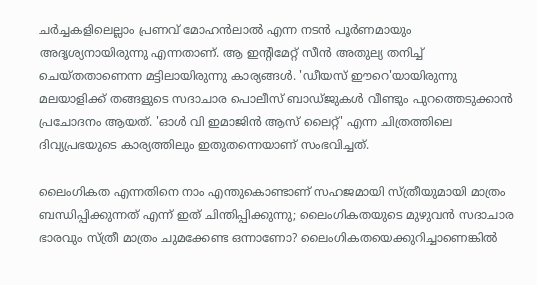ചര്‍ച്ചകളിലെല്ലാം പ്രണവ് മോഹന്‍ലാല്‍ എന്ന നടന്‍ പൂര്‍ണമായും അദൃശ്യനായിരുന്നു എന്നതാണ്. ആ ഇന്റിമേറ്റ് സീന്‍ അതുല്യ തനിച്ച് ചെയ്തതാണെന്ന മട്ടിലായിരുന്നു കാര്യങ്ങള്‍. 'ഡീയസ് ഈറെ'യായിരുന്നു മലയാളിക്ക് തങ്ങളുടെ സദാചാര പൊലീസ് ബാഡ്ജുകള്‍ വീണ്ടും പുറത്തെടുക്കാന്‍ പ്രചോദനം ആയത്. 'ഓള്‍ വി ഇമാജിന്‍ ആസ് ലൈറ്റ്' എന്ന ചിത്രത്തിലെ ദിവ്യപ്രഭയുടെ കാര്യത്തിലും ഇതുതന്നെയാണ് സംഭവിച്ചത്.

ലൈംഗികത എന്നതിനെ നാം എന്തുകൊണ്ടാണ് സഹജമായി സ്ത്രീയുമായി മാത്രം ബന്ധിപ്പിക്കുന്നത് എന്ന് ഇത് ചിന്തിപ്പിക്കുന്നു; ലൈംഗികതയുടെ മുഴുവന്‍ സദാചാര ഭാരവും സ്ത്രീ മാത്രം ചുമക്കേണ്ട ഒന്നാണോ? ലൈംഗികതയെക്കുറിച്ചാണെങ്കില്‍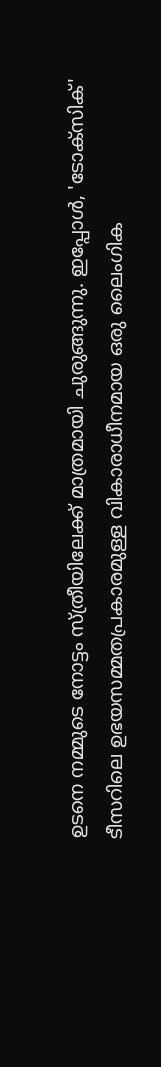ഉടനെ നമ്മുടെ നോട്ടം സ്ത്രീയിലേക്ക് മാത്രമായി ചുരുങ്ങുന്നു. ഇപ്പോള്‍, 'ടോക്‌സിക്' ടീസറിലെ ഉഭയസമ്മതപ്രകാരമുള്ള വികാരാധീനമായ ഒരു ലൈംഗിക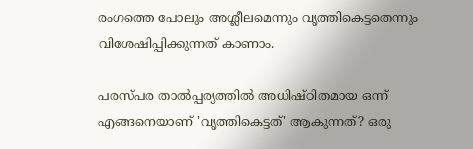രംഗത്തെ പോലും അശ്ലീലമെന്നും വൃത്തികെട്ടതെന്നും വിശേഷിപ്പിക്കുന്നത് കാണാം.

പരസ്പര താല്‍പ്പര്യത്തില്‍ അധിഷ്ഠിതമായ ഒന്ന് എങ്ങനെയാണ് 'വൃത്തികെട്ടത്' ആകുന്നത്? ഒരു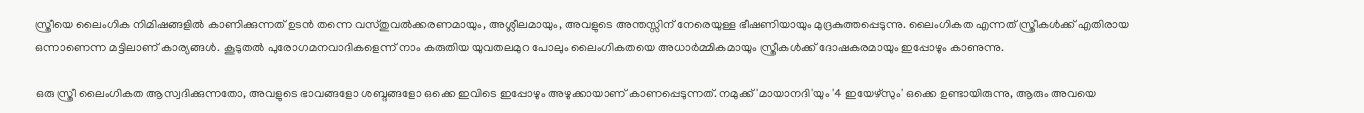സ്ത്രീയെ ലൈംഗിക നിമിഷങ്ങളില്‍ കാണിക്കുന്നത് ഉടന്‍ തന്നെ വസ്തുവല്‍ക്കരണമായും, അശ്ലീലമായും, അവളുടെ അന്തസ്സിന് നേരെയുള്ള ഭീഷണിയായും മുദ്രകുത്തപ്പെടുന്നു. ലൈംഗികത എന്നത് സ്ത്രീകള്‍ക്ക് എതിരായ ഒന്നാണെന്ന മട്ടിലാണ് കാര്യങ്ങള്‍. കൂടുതല്‍ പുരോഗമനവാദികളെന്ന് നാം കരുതിയ യുവതലമുറ പോലും ലൈംഗികതയെ അധാര്‍മ്മികമായും സ്ത്രീകള്‍ക്ക് ദോഷകരമായും ഇപ്പോഴും കാണുന്നു.

ഒരു സ്ത്രീ ലൈംഗികത ആസ്വദിക്കുന്നതോ, അവളുടെ ഭാവങ്ങളോ ശബ്ദങ്ങളോ ഒക്കെ ഇവിടെ ഇപ്പോഴും അഴുക്കായാണ് കാണപ്പെടുന്നത്. നമുക്ക് 'മായാനദി'യും '4 ഇയേഴ്‌സും' ഒക്കെ ഉണ്ടായിരുന്നു, ആരും അവയെ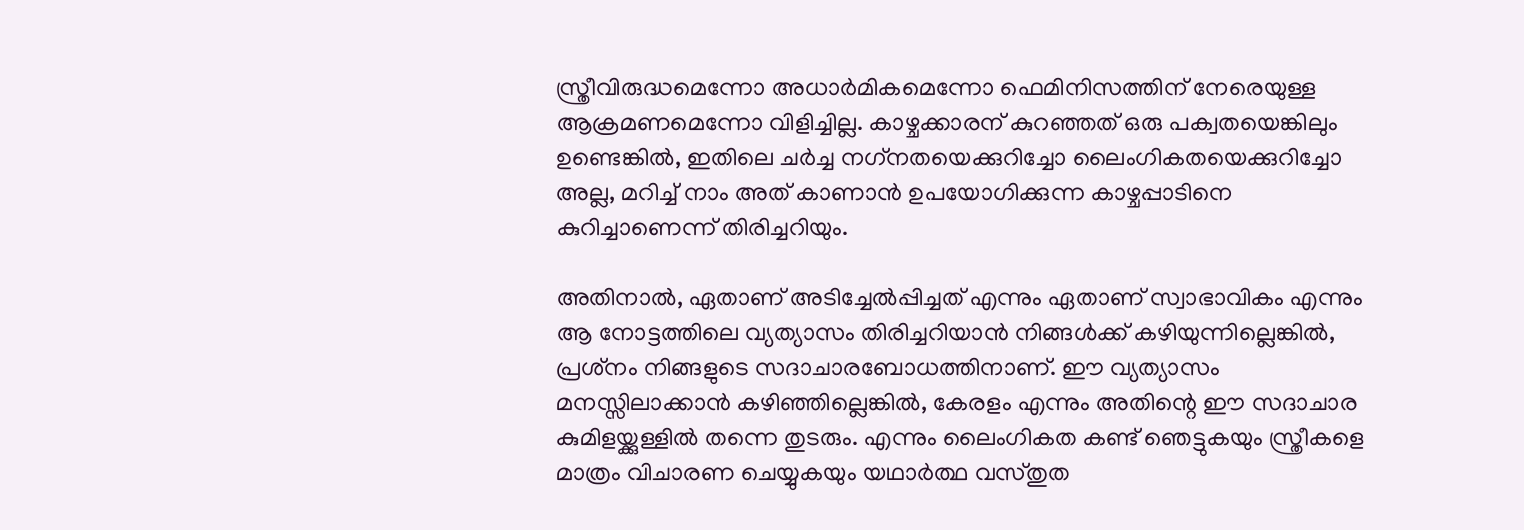സ്ത്രീവിരുദ്ധമെന്നോ അധാര്‍മികമെന്നോ ഫെമിനിസത്തിന് നേരെയുള്ള ആക്രമണമെന്നോ വിളിച്ചില്ല. കാഴ്ചക്കാരന് കുറഞ്ഞത് ഒരു പക്വതയെങ്കിലും ഉണ്ടെങ്കില്‍, ഇതിലെ ചര്‍ച്ച നഗ്‌നതയെക്കുറിച്ചോ ലൈംഗികതയെക്കുറിച്ചോ അല്ല, മറിച്ച് നാം അത് കാണാന്‍ ഉപയോഗിക്കുന്ന കാഴ്ചപ്പാടിനെ കുറിച്ചാണെന്ന് തിരിച്ചറിയും.

അതിനാല്‍, ഏതാണ് അടിച്ചേല്‍പ്പിച്ചത് എന്നും ഏതാണ് സ്വാഭാവികം എന്നും ആ നോട്ടത്തിലെ വ്യത്യാസം തിരിച്ചറിയാന്‍ നിങ്ങള്‍ക്ക് കഴിയുന്നില്ലെങ്കില്‍, പ്രശ്‌നം നിങ്ങളുടെ സദാചാരബോധത്തിനാണ്. ഈ വ്യത്യാസം മനസ്സിലാക്കാന്‍ കഴിഞ്ഞില്ലെങ്കില്‍, കേരളം എന്നും അതിന്റെ ഈ സദാചാര കുമിളയ്ക്കുള്ളില്‍ തന്നെ തുടരും. എന്നും ലൈംഗികത കണ്ട് ഞെട്ടുകയും സ്ത്രീകളെ മാത്രം വിചാരണ ചെയ്യുകയും യഥാര്‍ത്ഥ വസ്തുത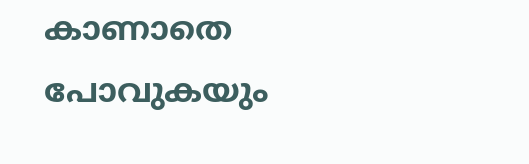കാണാതെ പോവുകയും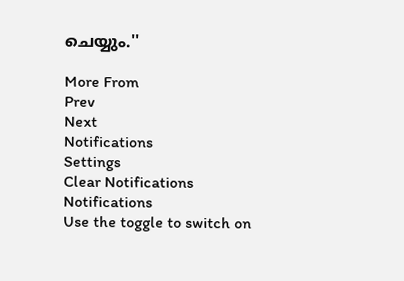ചെയ്യും.''

More From
Prev
Next
Notifications
Settings
Clear Notifications
Notifications
Use the toggle to switch on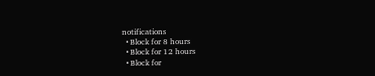notifications
  • Block for 8 hours
  • Block for 12 hours
  • Block for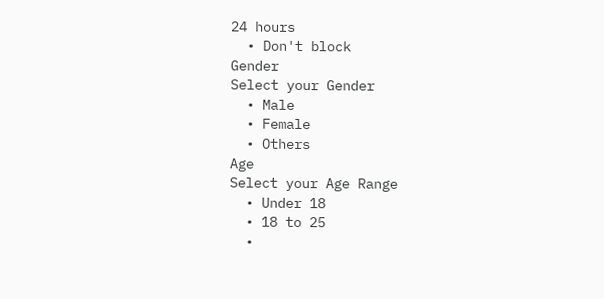24 hours
  • Don't block
Gender
Select your Gender
  • Male
  • Female
  • Others
Age
Select your Age Range
  • Under 18
  • 18 to 25
  •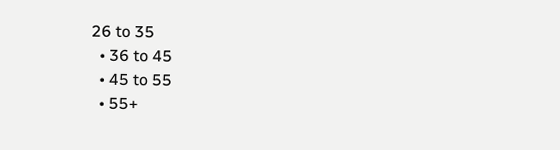26 to 35
  • 36 to 45
  • 45 to 55
  • 55+